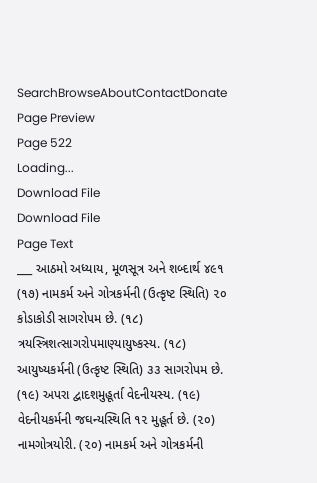SearchBrowseAboutContactDonate
Page Preview
Page 522
Loading...
Download File
Download File
Page Text
___ આઠમો અધ્યાય, મૂળસૂત્ર અને શબ્દાર્થ ૪૯૧ (૧૭) નામકર્મ અને ગોત્રકર્મની (ઉત્કૃષ્ટ સ્થિતિ) ૨૦ કોડાકોડી સાગરોપમ છે. (૧૮) ત્રયસ્ત્રિશત્સાગરોપમાણ્યાયુષ્કસ્ય. (૧૮) આયુષ્યકર્મની (ઉત્કૃષ્ટ સ્થિતિ) ૩૩ સાગરોપમ છે. (૧૯) અપરા દ્વાદશમુહૂર્તા વેદનીયસ્ય. (૧૯) વેદનીયકર્મની જઘન્યસ્થિતિ ૧૨ મુહૂર્ત છે. (૨૦) નામગોત્રયોરી. (૨૦) નામકર્મ અને ગોત્રકર્મની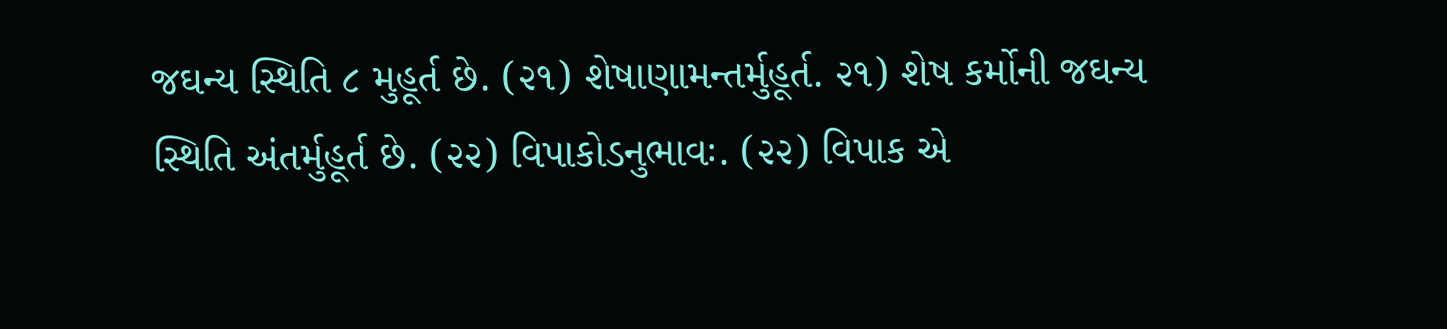જઘન્ય સ્થિતિ ૮ મુહૂર્ત છે. (૨૧) શેષાણામન્તર્મુહૂર્ત. ૨૧) શેષ કર્મોની જઘન્ય સ્થિતિ અંતર્મુહૂર્ત છે. (૨૨) વિપાકોડનુભાવઃ. (૨૨) વિપાક એ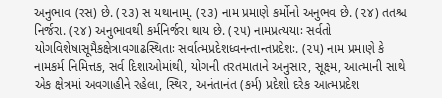અનુભાવ (રસ) છે. (૨૩) સ યથાનામ્. (૨૩) નામ પ્રમાણે કર્મોનો અનુભવ છે. (૨૪) તતશ્ચ નિર્જરા. (૨૪) અનુભાવથી કર્મનિર્જરા થાય છે. (૨૫) નામપ્રત્યયાઃ સર્વતો યોગવિશેષાસૂમૈકક્ષેત્રાવગાઢસ્થિતાઃ સર્વાત્મપ્રદેશધ્વનન્તાન્તપ્રદેશઃ. (૨૫) નામ પ્રમાણે કે નામકર્મ નિમિત્તક, સર્વ દિશાઓમાંથી, યોગની તરતમાતાને અનુસાર, સૂક્ષ્મ, આત્માની સાથે એક ક્ષેત્રમાં અવગાહીને રહેલા, સ્થિર, અનંતાનંત (કર્મ) પ્રદેશો દરેક આત્મપ્રદેશ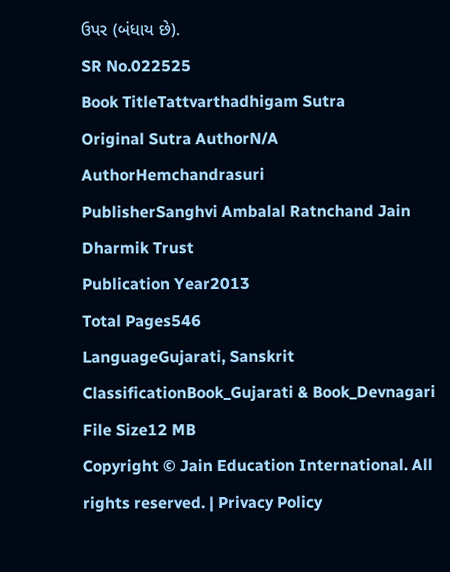ઉપર (બંધાય છે).
SR No.022525
Book TitleTattvarthadhigam Sutra
Original Sutra AuthorN/A
AuthorHemchandrasuri
PublisherSanghvi Ambalal Ratnchand Jain Dharmik Trust
Publication Year2013
Total Pages546
LanguageGujarati, Sanskrit
ClassificationBook_Gujarati & Book_Devnagari
File Size12 MB
Copyright © Jain Education International. All rights reserved. | Privacy Policy